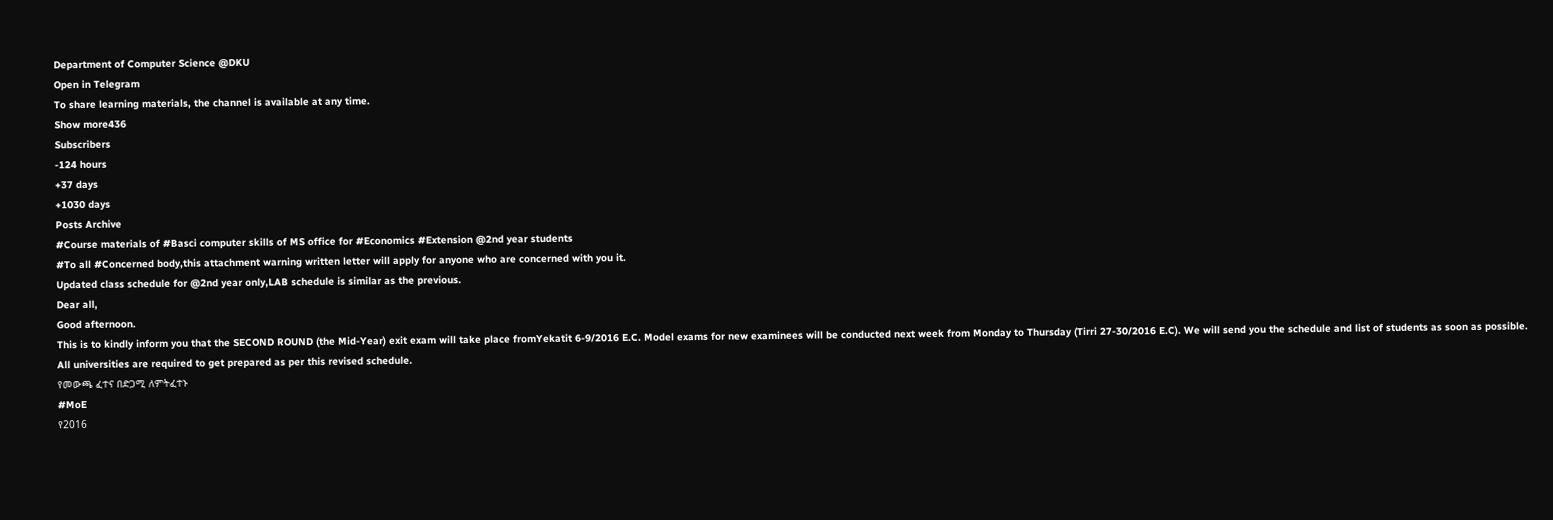Department of Computer Science @DKU
Open in Telegram
To share learning materials, the channel is available at any time.
Show more436
Subscribers
-124 hours
+37 days
+1030 days
Posts Archive
#Course materials of #Basci computer skills of MS office for #Economics #Extension @2nd year students
#To all #Concerned body,this attachment warning written letter will apply for anyone who are concerned with you it.
Updated class schedule for @2nd year only,LAB schedule is similar as the previous.
Dear all,
Good afternoon.
This is to kindly inform you that the SECOND ROUND (the Mid-Year) exit exam will take place fromYekatit 6-9/2016 E.C. Model exams for new examinees will be conducted next week from Monday to Thursday (Tirri 27-30/2016 E.C). We will send you the schedule and list of students as soon as possible.
All universities are required to get prepared as per this revised schedule.
የመውጫ ፈተና በድጋሚ ለምትፈተኑ
#MoE
የ2016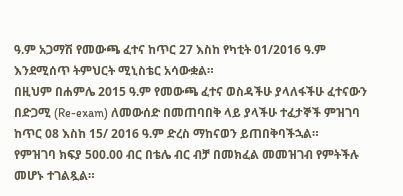ዓ.ም አጋማሽ የመውጫ ፈተና ከጥር 27 እስከ የካቲት 01/2016 ዓ.ም እንደሚሰጥ ትምህርት ሚኒስቴር አሳውቋል።
በዚህም በሐምሌ 2015 ዓ.ም የመውጫ ፈተና ወስዳችሁ ያላለፋችሁ ፈተናውን በድጋሚ (Re-exam) ለመውሰድ በመጠባበቅ ላይ ያላችሁ ተፈታኞች ምዝገባ ከጥር 08 እስከ 15/ 2016 ዓ.ም ድረስ ማከናወን ይጠበቅባችኋል።
የምዝገባ ክፍያ 500.00 ብር በቴሌ ብር ብቻ በመክፈል መመዝገብ የምትችሉ መሆኑ ተገልጿል።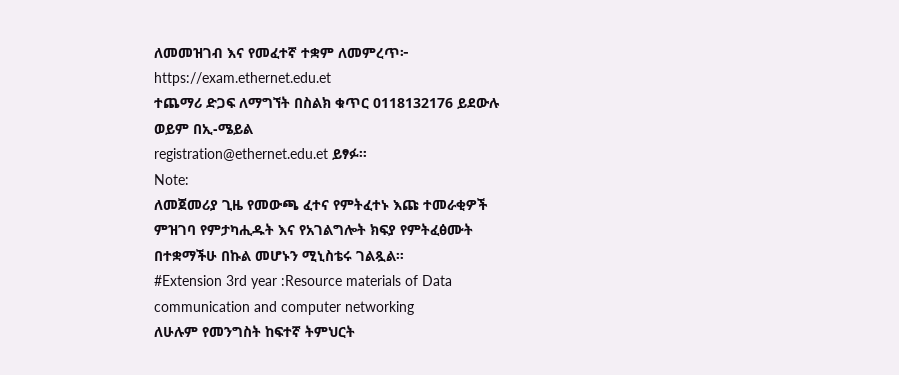ለመመዝገብ እና የመፈተኛ ተቋም ለመምረጥ፦
https://exam.ethernet.edu.et
ተጨማሪ ድጋፍ ለማግኘት በስልክ ቁጥር 0118132176 ይደውሉ ወይም በኢ-ሜይል
registration@ethernet.edu.et ይፃፉ።
Note:
ለመጀመሪያ ጊዜ የመውጫ ፈተና የምትፈተኑ እጩ ተመራቂዎች ምዝገባ የምታካሒዱት እና የአገልግሎት ክፍያ የምትፈፅሙት በተቋማችሁ በኩል መሆኑን ሚኒስቴሩ ገልጿል።
#Extension 3rd year :Resource materials of Data communication and computer networking
ለሁሉም የመንግስት ከፍተኛ ትምህርት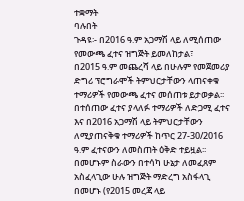ተቋማት
ባሉበት
ጉዳዩ፡- በ2016 ዓ.ም አጋማሽ ላይ ለሚሰጠው የመውጫ ፈተና ዝግጅት ይመለከታል፣
በ2015 ዓ.ም መጨረሻ ላይ በሁሉም የመጀመሪያ ድግሪ ፕሮግራሞች ትምህርታቸውን ላጠናቀቁ ተማሪዎች የመውጫ ፈተና መሰጠቱ ይታወቃል፡፡ በተሰጠው ፈተና ያላለፉ ተማሪዎች ለድጋሚ ፈተና እና በ2016 አጋማሽ ላይ ትምህርታቸውን ለሚያጠናቅቁ ተማሪዎች ከጥር 27-30/2016 ዓ.ም ፈተናውን ለመስጠት ዕቅድ ተይዟል፡፡
በመሆኑም ስራውን በተሳካ ሁኔታ ለመፈጸም አስፈላጊው ሁሉ ዝግጅት ማድረግ አስፋላጊ በመሆኑ (የ2015 መረጃ ላይ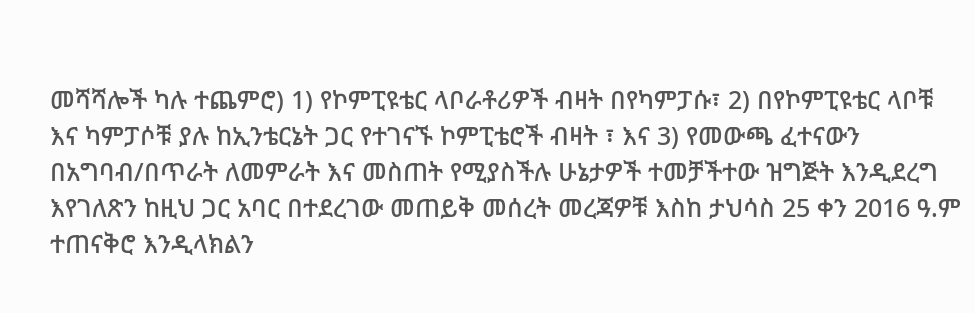መሻሻሎች ካሉ ተጨምሮ) 1) የኮምፒዩቴር ላቦራቶሪዎች ብዛት በየካምፓሱ፣ 2) በየኮምፒዩቴር ላቦቹ እና ካምፓሶቹ ያሉ ከኢንቴርኔት ጋር የተገናኙ ኮምፒቴሮች ብዛት ፣ እና 3) የመውጫ ፈተናውን በአግባብ/በጥራት ለመምራት እና መስጠት የሚያስችሉ ሁኔታዎች ተመቻችተው ዝግጅት እንዲደረግ እየገለጽን ከዚህ ጋር አባር በተደረገው መጠይቅ መሰረት መረጃዎቹ እስከ ታህሳስ 25 ቀን 2016 ዓ.ም ተጠናቅሮ እንዲላክልን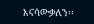እናሳውቃለን፡፡